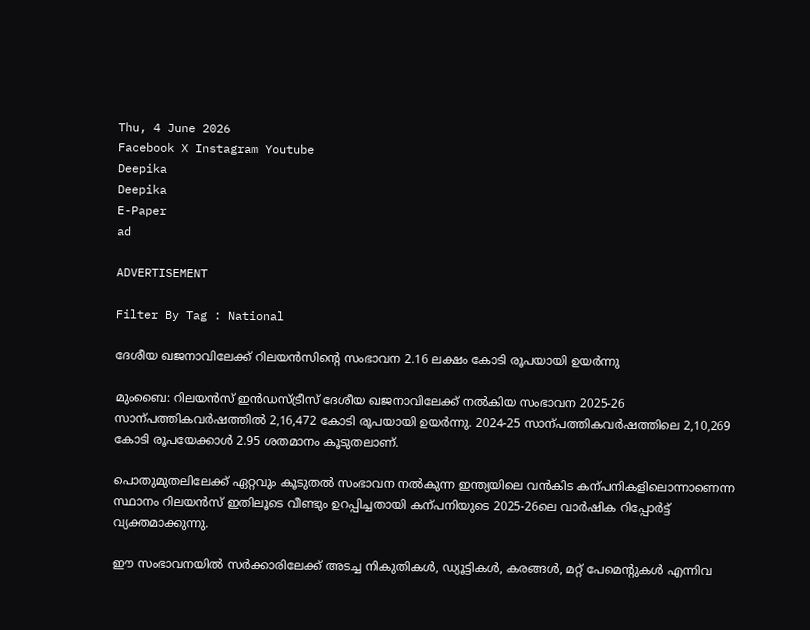Thu, 4 June 2026
Facebook X Instagram Youtube
Deepika
Deepika
E-Paper
ad

ADVERTISEMENT

Filter By Tag : National

ദേശീയ ഖജനാവിലേക്ക് റിലയൻസിന്‍റെ സംഭാവന 2.16 ലക്ഷം കോടി രൂപയായി ഉയർന്നു

മുംബൈ: റിലയൻസ് ഇൻഡസ്ട്രീസ് ദേശീയ ഖജനാവിലേക്ക് നൽകിയ സംഭാവന 2025-26 സാന്പത്തികവർഷത്തിൽ 2,16,472 കോടി രൂപയായി ഉയർന്നു. 2024-25 സാന്പത്തികവർഷത്തിലെ 2,10,269 കോടി രൂപയേക്കാൾ 2.95 ശതമാനം കൂടുതലാണ്.

പൊതുമുതലിലേക്ക് ഏറ്റവും കൂടുതൽ സംഭാവന നൽകുന്ന ഇന്ത്യയിലെ വൻകിട കന്പനികളിലൊന്നാണെന്ന സ്ഥാനം റിലയൻസ് ഇതിലൂടെ വീണ്ടും ഉറപ്പിച്ചതായി കന്പനിയുടെ 2025-26ലെ വാർഷിക റിപ്പോർട്ട് വ്യക്തമാക്കുന്നു.

ഈ സംഭാവനയിൽ സർക്കാരിലേക്ക് അടച്ച നികുതികൾ, ഡ്യൂട്ടികൾ, കരങ്ങൾ, മറ്റ് പേമെന്‍റുകൾ എന്നിവ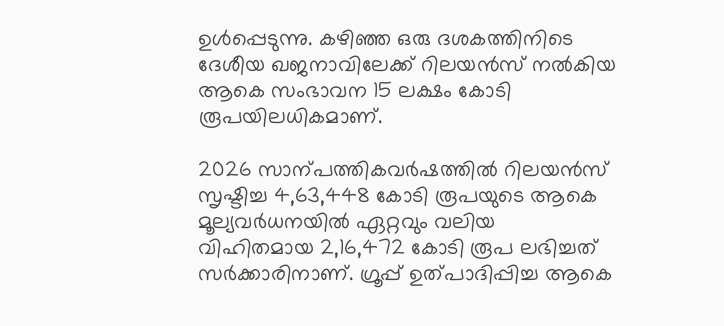ഉൾപ്പെടുന്നു. കഴിഞ്ഞ ഒരു ദശകത്തിനിടെ ദേശീയ ഖജനാവിലേക്ക് റിലയൻസ് നൽകിയ ആകെ സംഭാവന 15 ലക്ഷം കോടി രൂപയിലധികമാണ്.

2026 സാന്പത്തികവർഷത്തിൽ റിലയൻസ് സൃഷ്ടിച്ച 4,63,448 കോടി രൂപയുടെ ആകെ മൂല്യവർധനയിൽ ഏറ്റവും വലിയ വിഹിതമായ 2,16,472 കോടി രൂപ ലഭിച്ചത് സർക്കാരിനാണ്. ഗ്രൂപ്പ് ഉത്പാദിപ്പിച്ച ആകെ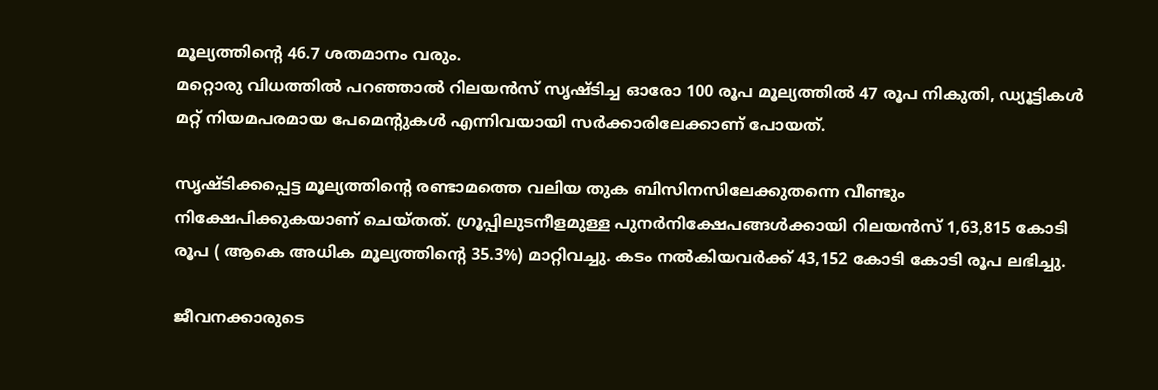മൂല്യത്തിന്‍റെ 46.7 ശതമാനം വരും.
മറ്റൊരു വിധത്തിൽ പറഞ്ഞാൽ റിലയൻസ് സൃഷ്ടിച്ച ഓരോ 100 രൂപ മൂല്യത്തിൽ 47 രൂപ നികുതി, ഡ്യൂട്ടികൾ മറ്റ് നിയമപരമായ പേമെന്‍റുകൾ എന്നിവയായി സർക്കാരിലേക്കാണ് പോയത്.

സൃഷ്ടിക്കപ്പെട്ട മൂല്യത്തിന്‍റെ രണ്ടാമത്തെ വലിയ തുക ബിസിനസിലേക്കുതന്നെ വീണ്ടും നിക്ഷേപിക്കുകയാണ് ചെയ്തത്. ഗ്രൂപ്പിലുടനീളമുള്ള പുനർനിക്ഷേപങ്ങൾക്കായി റിലയൻസ് 1,63,815 കോടി രൂപ ( ആകെ അധിക മൂല്യത്തിന്‍റെ 35.3%) മാറ്റിവച്ചു. കടം നൽകിയവർക്ക് 43,152 കോടി കോടി രൂപ ലഭിച്ചു.

ജീവനക്കാരുടെ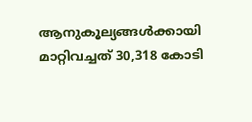ആനുകൂല്യങ്ങൾക്കായി മാറ്റിവച്ചത് 30,318 കോടി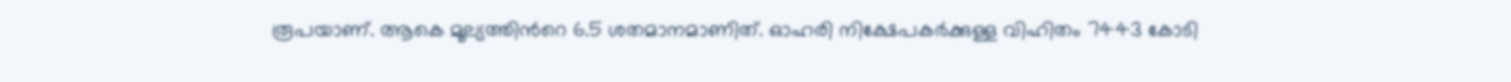രൂപയാണ്. ആകെ മൂല്യത്തിന്‍റെ 6.5 ശതമാനമാണിത്. ഓഹരി നിക്ഷേപകർക്കുള്ള വിഹിതം 7443 കോടി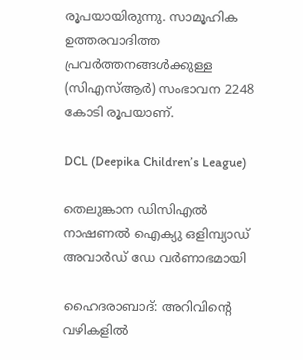രൂപയായിരുന്നു. സാമൂഹിക ഉത്തരവാദിത്ത പ്രവർത്തനങ്ങൾക്കുള്ള (സിഎസ്ആർ) സംഭാവന 2248 കോടി രൂപയാണ്.

DCL (Deepika Children’s League)

തെലുങ്കാന ഡിസിഎൽ നാഷണൽ ഐക്യു ഒളിമ്പ്യാഡ് അവാർഡ് ഡേ വർണാഭമായി

ഹൈദരാബാദ്: അറിവിന്‍റെ വഴികളിൽ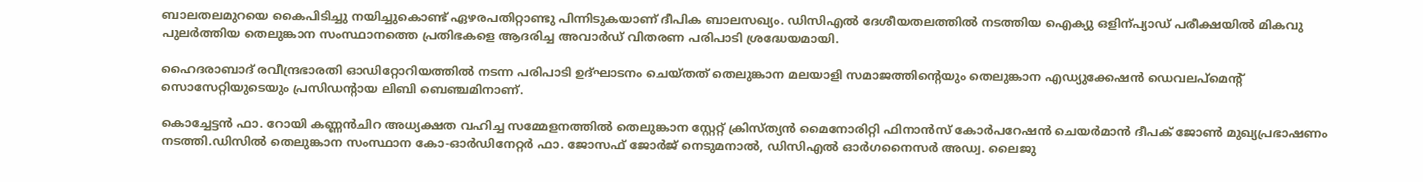ബാലതലമുറയെ കൈപിടിച്ചു നയിച്ചുകൊണ്ട് ഏഴരപതിറ്റാണ്ടു പിന്നിടുകയാണ് ദീപിക ബാലസഖ്യം. ഡിസിഎൽ ദേശീയതലത്തിൽ നടത്തിയ ഐക്യു ഒളിന്പ്യാഡ് പരീക്ഷയിൽ മികവു പുലർത്തിയ തെലുങ്കാന സംസ്ഥാനത്തെ പ്രതിഭകളെ ആദരിച്ച അവാർഡ് വിതരണ പരിപാടി ശ്രദ്ധേയമായി.

ഹൈദരാബാദ് രവീന്ദ്രഭാരതി ഓഡിറ്റോറിയത്തിൽ നടന്ന പരിപാടി ഉദ്ഘാടനം ചെയ്തത് തെലുങ്കാന മലയാളി സമാജത്തിന്‍റെയും തെലുങ്കാന എഡ്യുക്കേഷൻ ഡെവലപ്മെന്‍റ് സൊസേറ്റിയുടെയും പ്രസിഡന്‍റായ ലിബി ബെഞ്ചമിനാണ്.

കൊച്ചേട്ടൻ ഫാ. റോയി കണ്ണൻചിറ അധ്യക്ഷത വഹിച്ച സമ്മേളനത്തിൽ തെലുങ്കാന സ്റ്റേറ്റ് ക്രിസ്ത്യൻ മൈനോരിറ്റി ഫിനാൻസ് കോർപറേഷൻ ചെയർമാൻ ദീപക് ജോൺ മുഖ്യപ്രഭാഷണം നടത്തി.ഡിസിൽ തെലുങ്കാന സംസ്ഥാന കോ-ഓർഡിനേറ്റർ ഫാ. ജോസഫ് ജോർജ് നെടുമനാൽ, ഡിസിഎൽ ഓർഗനൈസർ അഡ്വ. ലൈജു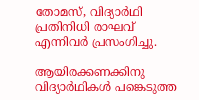തോമസ്, വിദ്യാർഥി പ്രതിനിധി രാഘവ് എന്നിവർ പ്രസംഗിച്ചു.

ആയിരക്കണക്കിനു വിദ്യാർഥികൾ പങ്കെടുത്ത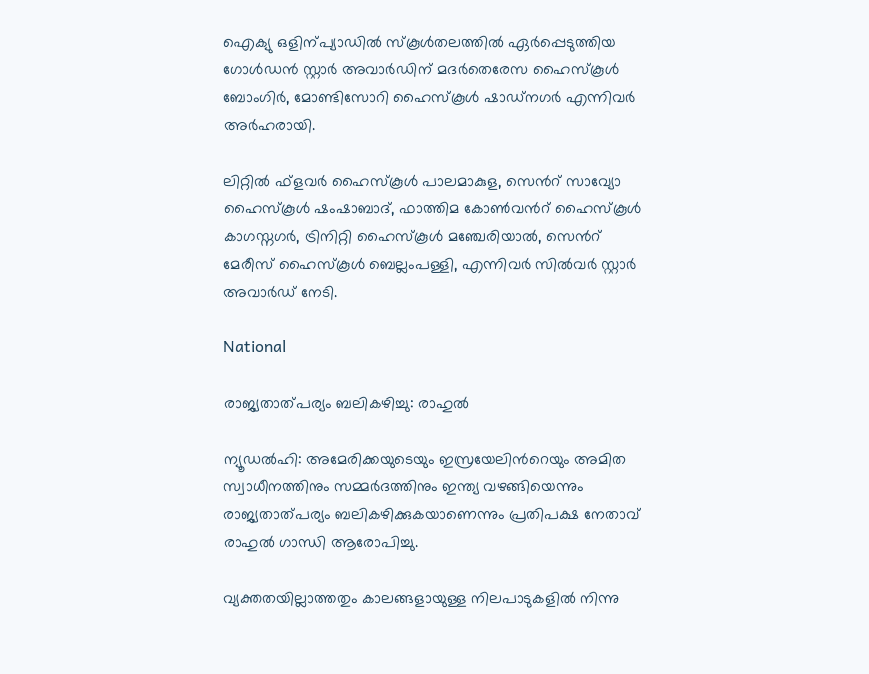ഐക്യു ഒളിന്പ്യാഡിൽ സ്കൂൾതലത്തിൽ ഏർപ്പെടുത്തിയ ഗോൾഡൻ സ്റ്റാർ അവാർഡിന് മദർതെരേസ ഹൈസ്കൂൾ ബോംഗിർ, മോണ്ടിസോറി ഹൈസ്കൂൾ ഷാഡ്നഗർ എന്നിവർ അർഹരായി.

ലിറ്റിൽ ഫ്ളവർ ഹൈസ്കൂൾ പാലമാകുള, സെന്‍റ് സാവ്യോ ഹൈസ്കൂൾ ഷംഷാബാദ്, ഫാത്തിമ കോൺവന്‍റ് ഹൈസ്കൂൾ കാഗസ്നഗർ, ട്രിനിറ്റി ഹൈസ്കൂൾ മഞ്ചേരിയാൽ, സെന്‍റ് മേരീസ് ഹൈസ്കൂൾ ബെല്ലംപള്ളി, എന്നിവർ സിൽവർ സ്റ്റാർ അവാർഡ് നേടി.

National

രാജ്യതാത്പര്യം ബലികഴിച്ചു: രാഹുൽ

ന്യൂഡൽഹി: അമേരിക്കയുടെയും ഇസ്രയേലിന്‍റെയും അമിത സ്വാധീനത്തിനും സമ്മർദത്തിനും ഇന്ത്യ വഴങ്ങിയെന്നും രാജ്യതാത്പര്യം ബലികഴിക്കുകയാണെന്നും പ്രതിപക്ഷ നേതാവ് രാഹുൽ ഗാന്ധി ആരോപിച്ചു.

വ്യക്തതയില്ലാത്തതും കാലങ്ങളായുള്ള നിലപാടുകളിൽ നിന്നു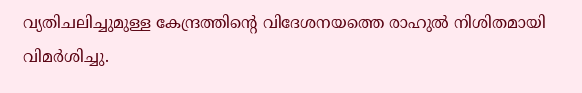വ്യതിചലിച്ചുമുള്ള കേന്ദ്രത്തിന്‍റെ വിദേശനയത്തെ രാഹുൽ നിശിതമായി വിമർശിച്ചു.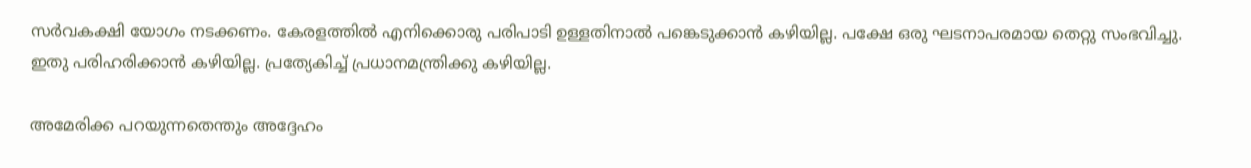സർവകക്ഷി യോഗം നടക്കണം. കേരളത്തിൽ എനിക്കൊരു പരിപാടി ഉള്ളതിനാൽ പങ്കെടുക്കാൻ കഴിയില്ല. പക്ഷേ ഒരു ഘടനാപരമായ തെറ്റു സംഭവിച്ചു. ഇതു പരിഹരിക്കാൻ കഴിയില്ല. പ്രത്യേകിച്ച് പ്രധാനമന്ത്രിക്കു കഴിയില്ല.

അമേരിക്ക പറയുന്നതെന്തും അദ്ദേഹം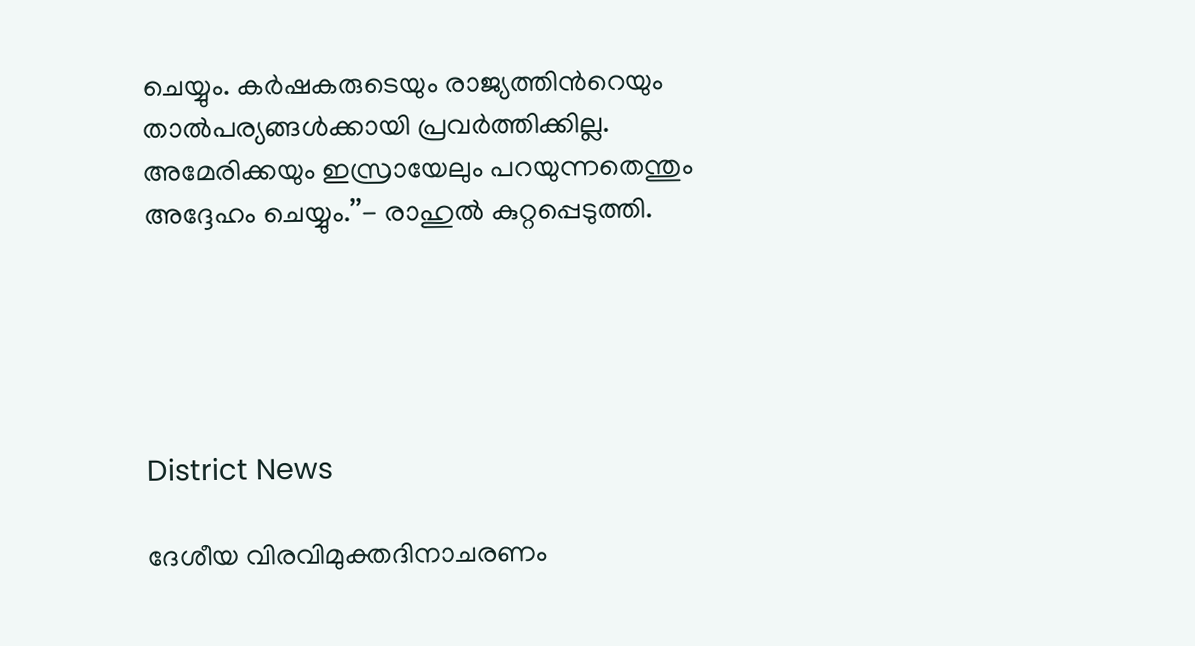ചെയ്യും. കർഷകരുടെയും രാജ്യത്തിന്‍റെയും താൽപര്യങ്ങൾക്കായി പ്രവർത്തിക്കില്ല. അമേരിക്കയും ഇസ്രായേലും പറയുന്നതെന്തും അദ്ദേഹം ചെയ്യും.’’- രാഹുൽ കുറ്റപ്പെടുത്തി.





District News

ദേശീയ വിരവിമുക്തദിനാചരണം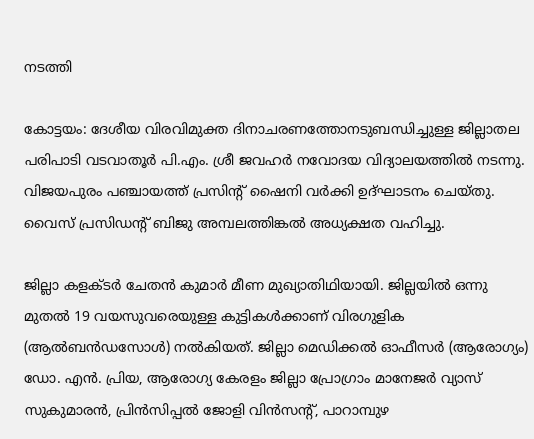നടത്തി

കോട്ടയം: ദേശീയ വിരവിമുക്ത ദിനാചരണത്തോനടുബന്ധിച്ചുള്ള ജില്ലാതല പരിപാടി വടവാതൂർ പി.എം. ശ്രീ ജവഹർ നവോദയ വിദ്യാലയത്തിൽ നടന്നു. വിജയപുരം പഞ്ചായത്ത് പ്രസിന്‍റ് ഷൈനി വർക്കി ഉദ്ഘാടനം ചെയ്തു. വൈസ് പ്രസിഡന്‍റ് ബിജു അമ്പലത്തിങ്കൽ അധ്യക്ഷത വഹിച്ചു.

ജില്ലാ കളക്ടർ ചേതൻ കുമാർ മീണ മുഖ്യാതിഥിയായി. ജില്ലയിൽ ഒന്നു മുതൽ 19 വയസുവരെയുള്ള കുട്ടികൾക്കാണ് വിരഗുളിക (ആൽബൻഡസോൾ) നൽകിയത്. ജില്ലാ മെഡിക്കൽ ഓഫീസർ (ആരോഗ്യം) ഡോ. എൻ. പ്രിയ, ആരോഗ്യ കേരളം ജില്ലാ പ്രോഗ്രാം മാനേജർ വ്യാസ് സുകുമാരൻ, പ്രിൻസിപ്പൽ ജോളി വിൻസന്‍റ്, പാറാമ്പുഴ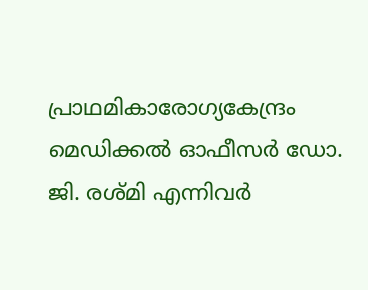പ്രാഥമികാരോഗ്യകേന്ദ്രം മെഡിക്കൽ ഓഫീസർ ഡോ. ജി. രശ്മി എന്നിവർ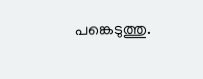പങ്കെടുത്തു.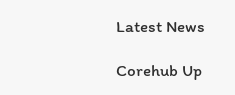Latest News

Corehub Up